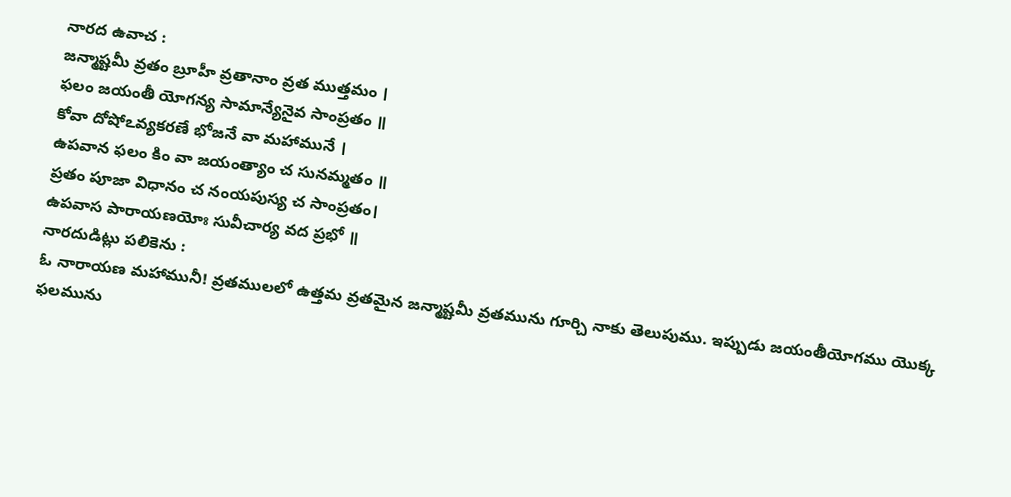నారద ఉవాచ :
జన్మాష్టమీ వ్రతం బ్రూహీ వ్రతానాం వ్రత ముత్తమం ।
ఫలం జయంతీ యోగన్య సామాన్యేనైవ సాంప్రతం ॥
కోవా దోషోఽవ్యకరణే భోజనే వా మహామునే ।
ఉపవాన ఫలం కిం వా జయంత్యాం చ సునమ్మతం ॥
ప్రతం పూజా విధానం చ నంయపుస్య చ సాంప్రతం।
ఉపవాస పారాయణయోః సువీచార్య వద ప్రభో ॥
నారదుడిట్లు పలికెను :
ఓ నారాయణ మహామునీ! వ్రతములలో ఉత్తమ వ్రతమైన జన్మాష్టమీ వ్రతమును గూర్చి నాకు తెలుపుము. ఇప్పుడు జయంతీయోగము యొక్క ఫలమును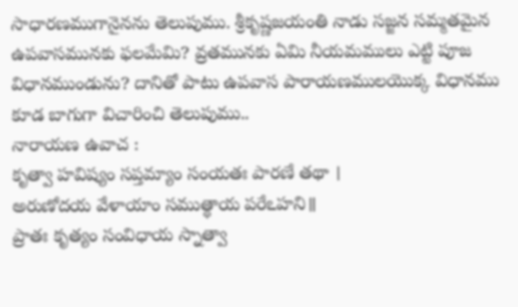సాధారణముగానైనను తెలుపుము. శ్రీకృష్ణజయంతి నాడు సజ్జన సమ్మతమైన ఉపవాసమునకు ఫలమేమి? వ్రతమునకు ఏమి నీయమములు ఎట్టి పూజ విధానముండును? దానితో పాటు ఉపవాస పారాయణములయొక్క విధానము కూడ బాగుగా విచారించి తెలుపుము..
నారాయణ ఉవాచ :
కృత్వా హవిష్యం సప్తమ్యాం సంయతః పారణే తథా ।
అరుణోదయ వేళాయాం సముత్థాయ పరేఽహని॥
ప్రాతః కృత్యం సంవిధాయ స్నాత్వా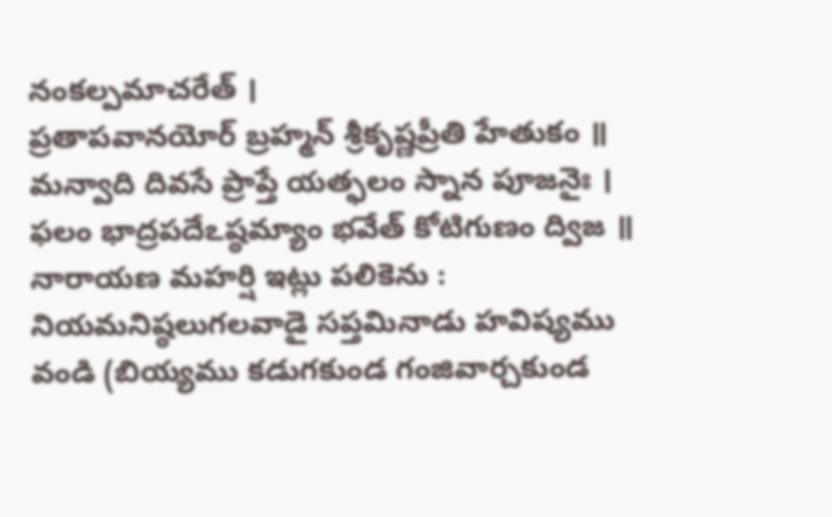నంకల్పమాచరేత్ ।
ప్రతాపవానయోర్ బ్రహ్మన్ శ్రీకృష్ణప్రీతి హేతుకం ॥
మన్వాది దివసే ప్రాప్తే యత్ఫలం స్నాన పూజనైః ।
ఫలం భాద్రపదేఽష్ఠమ్యాం భవేత్ కోటిగుణం ద్విజ ॥
నారాయణ మహర్షి ఇట్లు పలికెను :
నియమనిష్ఠలుగలవాడై సప్తమినాడు హవిష్యము వండి (బియ్యము కడుగకుండ గంజివార్చకుండ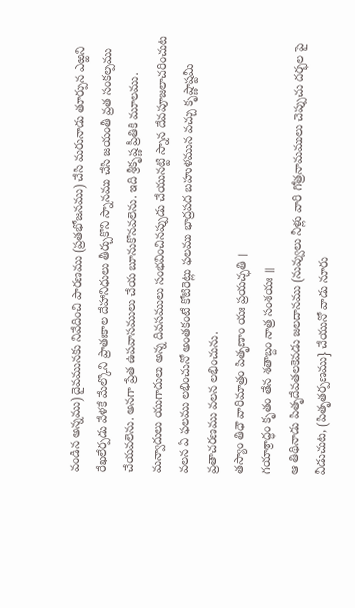వండిన అన్నము) దైవమునకు నివేదించి పారణము (ప్రతభోజనము) చేసి మరునాడు తూర్పున ఎఱ్ఱని రేఖలేర్పడు వేళకే మేల్కొని ప్రాతఃకాల దేహానిధులు తీర్చుకొని స్నానము చేసి జయంతీ వ్రత సంకల్పము చేయవలెను. అనగా ప్రేత ఉపవాసములు చేయ బూనుకొనవలెను. ఇది శ్రీకృష్ణ ప్రీతికి మూలము. మన్వాదులు యుగాదులు అన్న దివసములు సంభవించినప్పుడు చేయునట్టి స్నాన దేవపూజలాచరించుట వలన ఏ ఫలము లభించునో అంతకంటే కోటిరెట్లు ఫలము భాద్రపద బహుళమున వచ్చు కృష్ణాష్టమీ వ్రతాచరణము వలన లభించును.
తస్యాం తిధౌ వారిమాత్రం పితృణాం యః ప్రయచ్ఛతి ।
గయాశ్రాద్ధం కృతం తేన శతాబ్దం నాత్ర సంశయః ॥
ఆ తిథినాడు పితృదేవతలకెవడు జలదానము (నువ్వులు నీళ్లు వారి గోత్రనామములు చెప్పుచు దర్భల పై వీడుచుట, (పితృతర్పణము} చేయునో వాడు నూరు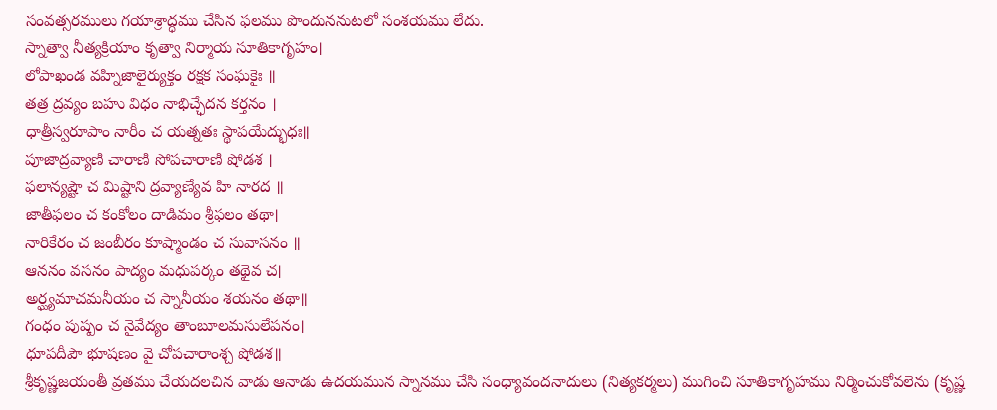సంవత్సరములు గయాశ్రాద్ధము చేసిన ఫలము పొందుననుటలో సంశయము లేదు.
స్నాత్వా నీత్యక్రియాం కృత్వా నిర్మాయ సూతికాగృహం।
లోపాఖండ వహ్నిజాలైర్యుక్తం రక్షక సంఘకైః ॥
తత్ర ద్రవ్యం బహు విధం నాభిచ్ఛేదన కర్తనం ।
ధాత్రీస్వరూపాం నారీం చ యత్నతః స్థాపయేద్భుధః॥
పూజాద్రవ్యాణి చారాణి సోపచారాణి షోడశ ।
ఫలాన్యష్టౌ చ మిష్టాని ద్రవ్యాణ్యేవ హి నారద ॥
జాతీఫలం చ కంకోలం దాడిమం శ్రీఫలం తథా।
నారికేరం చ జంబీరం కూష్మాండం చ సువాసనం ॥
ఆననం వసనం పాద్యం మధుపర్కం తథైవ చ।
అర్ఘ్యమాచమనీయం చ స్నానీయం శయనం తథా॥
గంధం పుష్పం చ నైవేద్యం తాంబూలమసులేపనం।
ధూపదీపౌ భూషణం వై చోపచారాంశ్చ షోడశ॥
శ్రీకృష్ణజయంతీ వ్రతము చేయదలచిన వాడు ఆనాడు ఉదయమున స్నానము చేసి సంధ్యావందనాదులు (నిత్యకర్మలు) ముగించి సూతికాగృహము నిర్మించుకోవలెను (కృష్ణ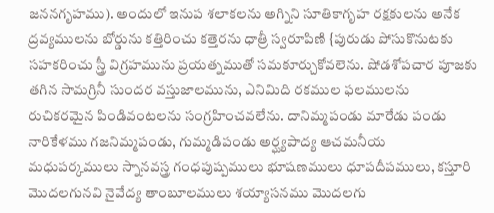జననగృహము). అందులో ఇనుప శలాకలను అగ్నిని సూతికాగృహ రక్షకులను అనేక ద్రవ్యములను బోర్డును కత్తిరించు కత్తెరను ధాత్రీ స్వరూపిణి {పురుడు పోసుకొనుటకు సహకరించు స్త్రీ విగ్రహమును ప్రయత్నముతో సమకూర్చుకోవలెను. షోడశోపచార పూజకు తగిన సామగ్రినీ సుందర వస్తుజాలమును, ఎనిమిది రకముల ఫలములను రుచికరమైన పిండివంటలను సంగ్రహించవలేను. దానిమ్మపండు మారేడు పండు నారికేళము గజనిమ్మపండు, గుమ్మడిపండు అర్ఘ్యపాద్య ఆచమనీయ మధుపర్కములు స్నానవస్త్ర గంధపుష్పములు భూషణములు ధూపదీపములు, కస్తూరి మొదలగునవి నైవేద్య తాంబూలములు శయ్యాసనము మొదలగు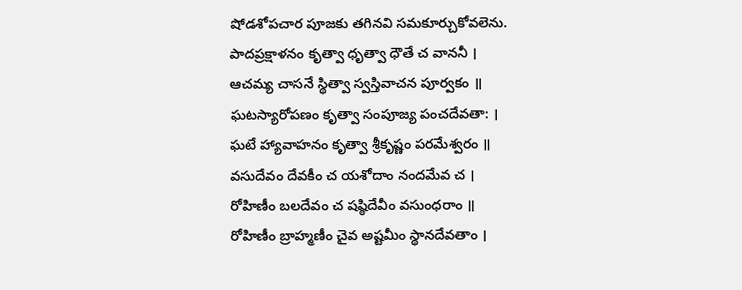షోడశోపచార పూజకు తగినవి సమకూర్చుకోవలెను.
పాదప్రక్షాళనం కృత్వా ధృత్వా ధౌతే చ వాననీ ।
ఆచమ్య చాసనే స్థిత్వా స్వస్తివాచన పూర్వకం ॥
ఘటస్యారోపణం కృత్వా సంపూజ్య పంచదేవతా: ।
ఘటే హ్యావాహనం కృత్వా శ్రీకృష్ణం పరమేశ్వరం ॥
వసుదేవం దేవకీం చ యశోదాం నందమేవ చ ।
రోహిణీం బలదేవం చ షష్ఠిదేవీం వసుంధరాం ॥
రోహిణీం బ్రాహ్మణీం చైవ అష్టమీం స్థానదేవతాం ।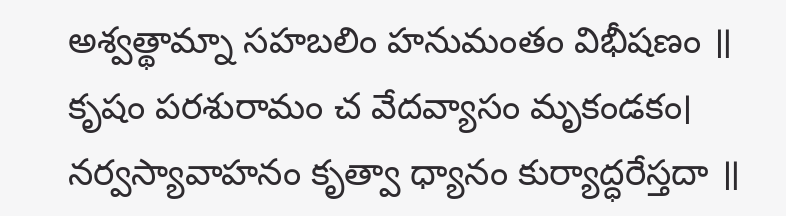అశ్వత్థామ్నా సహబలిం హనుమంతం విభీషణం ॥
కృషం పరశురామం చ వేదవ్యాసం మృకండకం।
నర్వస్యావాహనం కృత్వా ధ్యానం కుర్యాద్ధరేస్తదా ॥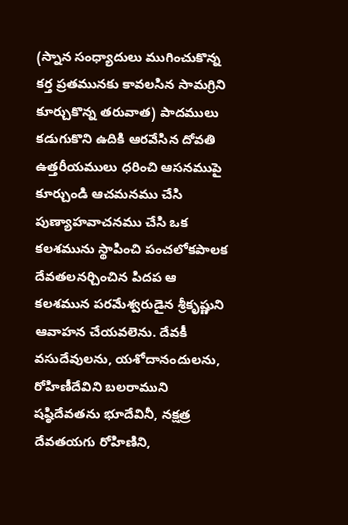(స్నాన సంధ్యాదులు ముగించుకొన్న కర్త ప్రతమునకు కావలసిన సామగ్రిని కూర్చుకొన్న తరువాత) పాదములు కడుగుకొని ఉదికి ఆరవేసిన దోవతి ఉత్తరీయములు ధరించి ఆసనముపై కూర్చుండి ఆచమనము చేసి పుణ్యాహవాచనము చేసి ఒక కలశమును స్థాపించి పంచలోకపాలక దేవతలనర్చించిన పిదప ఆ కలశమున పరమేశ్వరుడైన శ్రీకృష్ణుని ఆవాహన చేయవలెను. దేవకీ వసుదేవులను, యశోదానందులను, రోహిణీదేవిని బలరాముని షష్ఠిదేవతను భూదేవినీ, నక్షత్ర దేవతయగు రోహిణిని,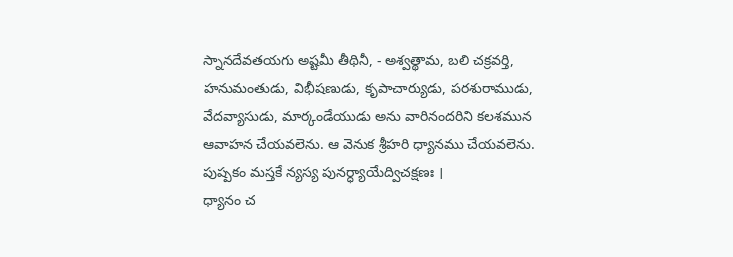స్నానదేవతయగు అష్టమీ తీథినీ, - అశ్వత్థామ, బలి చక్రవర్తి, హనుమంతుడు, విభీషణుడు, కృపాచార్యుడు, పరశురాముడు, వేదవ్యాసుడు, మార్కండేయుడు అను వారినందరిని కలశమున ఆవాహన చేయవలెను. ఆ వెనుక శ్రీహరి ధ్యానము చేయవలెను.
పుష్పకం మస్తకే న్యస్య పునర్ధ్యాయేద్విచక్షణః ।
ధ్యానం చ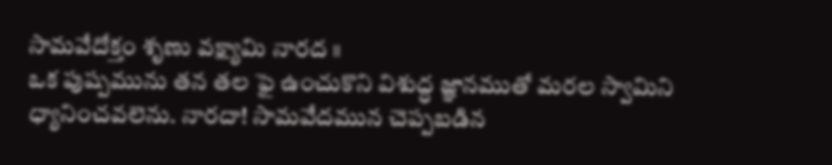సామవేదోక్తం శృణు వక్ష్యామి నారద ॥
ఒక పుష్పమును తన తల ఫై ఉంచుకొని విశుద్ధ జ్ఞానముతో మరల స్వామిని ధ్యానించవలెను. నారదా! సామవేదమున చెప్పబడిన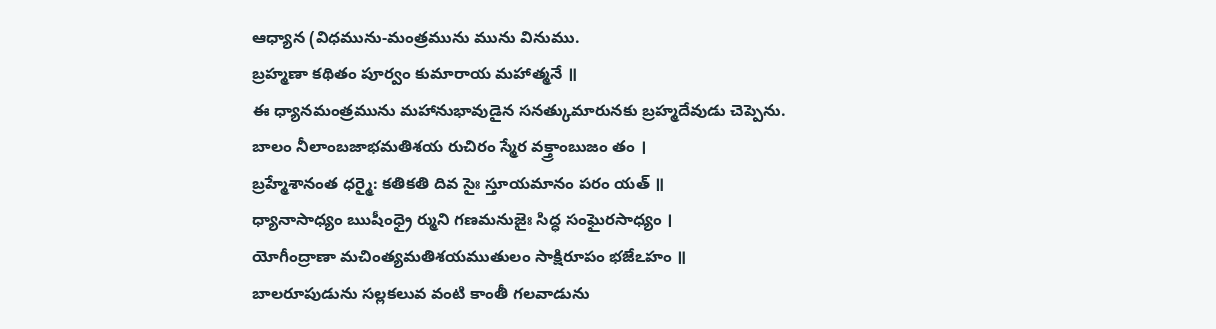ఆధ్యాన (విధమును-మంత్రమును మును వినుము.
బ్రహ్మణా కథితం పూర్వం కుమారాయ మహాత్మనే ॥
ఈ ధ్యానమంత్రమును మహానుభావుడైన సనత్కుమారునకు బ్రహ్మదేవుడు చెప్పెను.
బాలం నీలాంబజాభమతిశయ రుచిరం స్మేర వక్త్రాంబుజం తం ।
బ్రహ్మేశానంత ధర్మై: కతికతి దివ సైః స్తూయమానం పరం యత్ ॥
ధ్యానాసాధ్యం ఋషీంధ్రై ర్ముని గణమనుజైః సిద్ధ సంఘైరసాధ్యం ।
యోగీంద్రాణా మచింత్యమతిశయముతులం సాక్షిరూపం భజేఽహం ॥
బాలరూపుడును సల్లకలువ వంటి కాంతీ గలవాడును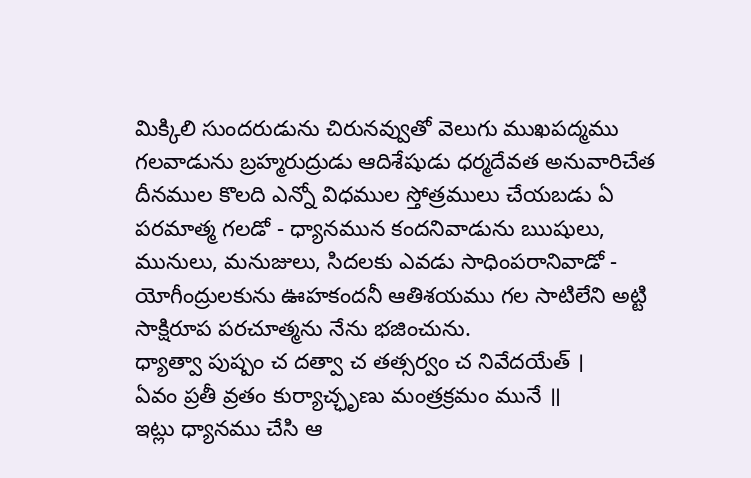మిక్కిలి సుందరుడును చిరునవ్వుతో వెలుగు ముఖపద్మము గలవాడును బ్రహ్మరుద్రుడు ఆదిశేషుడు ధర్మదేవత అనువారిచేత దీనముల కొలది ఎన్నో విధముల స్తోత్రములు చేయబడు ఏ పరమాత్మ గలడో - ధ్యానమున కందనివాడును ఋషులు, మునులు, మనుజులు, సిదలకు ఎవడు సాధింపరానివాడో - యోగీంద్రులకును ఊహకందనీ ఆతిశయము గల సాటిలేని అట్టి సాక్షిరూప పరచూత్మను నేను భజించును.
ధ్యాత్వా పుష్పం చ దత్వా చ తత్సర్వం చ నివేదయేత్ ।
ఏవం ప్రతీ వ్రతం కుర్యాచ్ఛృణు మంత్రక్రమం మునే ॥
ఇట్లు ధ్యానము చేసి ఆ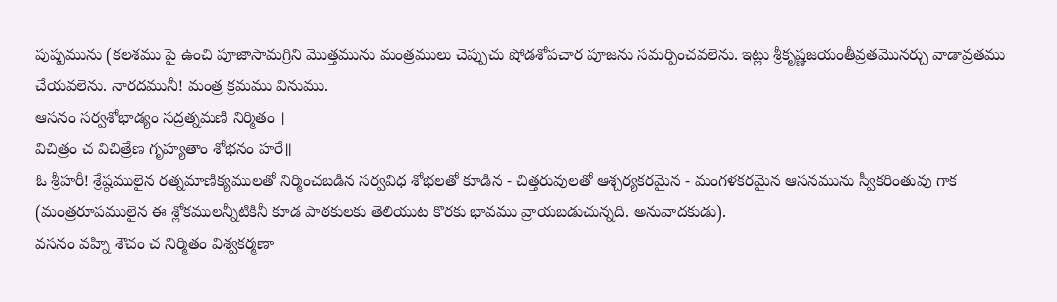పుష్పమును (కలశము పై ఉంచి పూజాసామగ్రిని మొత్తమును మంత్రములు చెప్పుచు షోడశోపచార పూజను సమర్పించవలెను. ఇట్లు శ్రీకృష్ణజయంతీవ్రతమొనర్చు వాడావ్రతము చేయవలెను. నారదమునీ! మంత్ర క్రమము వినుము.
ఆసనం సర్వశోభాడ్యం సద్రత్నమణి నిర్మితం ।
విచిత్రం చ విచిత్రేణ గృహ్యతాం శోభనం హరే॥
ఓ శ్రీహరీ! శ్రేష్ఠములైన రత్నమాణిక్యములతో నిర్మించబడిన సర్వవిధ శోభలతో కూడిన - చిత్తరువులతో ఆశ్చర్యకరమైన - మంగళకరమైన ఆసనమును స్వీకరింతువు గాక (మంత్రరూపములైన ఈ శ్లోకములన్నీటికినీ కూడ పాఠకులకు తెలియుట కొరకు భావము వ్రాయబడుచున్నది. అనువాదకుడు).
వసనం వహ్ని శౌచం చ నిర్మితం విశ్వకర్మణా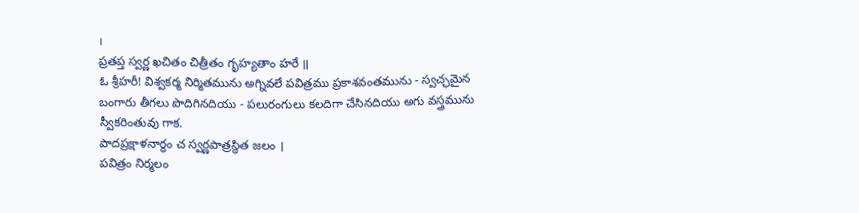।
ప్రతప్త స్వర్ణ ఖచితం చిత్రీతం గృహ్యతాం హరే ॥
ఓ శ్రీహరీ! విశ్వకర్మ నిర్మితమును అగ్నివలే పవిత్రము ప్రకాశవంతమును - స్వచ్ఛమైన బంగారు తీగలు పొదిగినదియు - పలురంగులు కలదిగా చేసినదియు అగు వస్త్రమును స్వీకరింతువు గాక.
పాదప్రక్షాళనార్థం చ స్వర్ణపాత్రస్థిత జలం ।
పవిత్రం నిర్మలం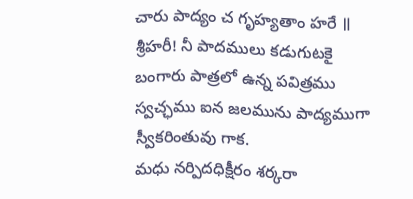చారు పాద్యం చ గృహ్యతాం హరే ॥
శ్రీహరీ! నీ పాదములు కడుగుటకై బంగారు పాత్రలో ఉన్న పవిత్రము స్వచ్ఛము ఐన జలమును పాద్యముగా స్వీకరింతువు గాక.
మధు నర్పిదధిక్షీరం శర్కరా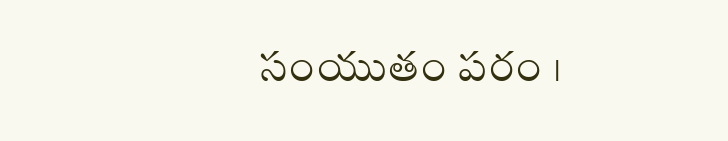సంయుతం పరం ।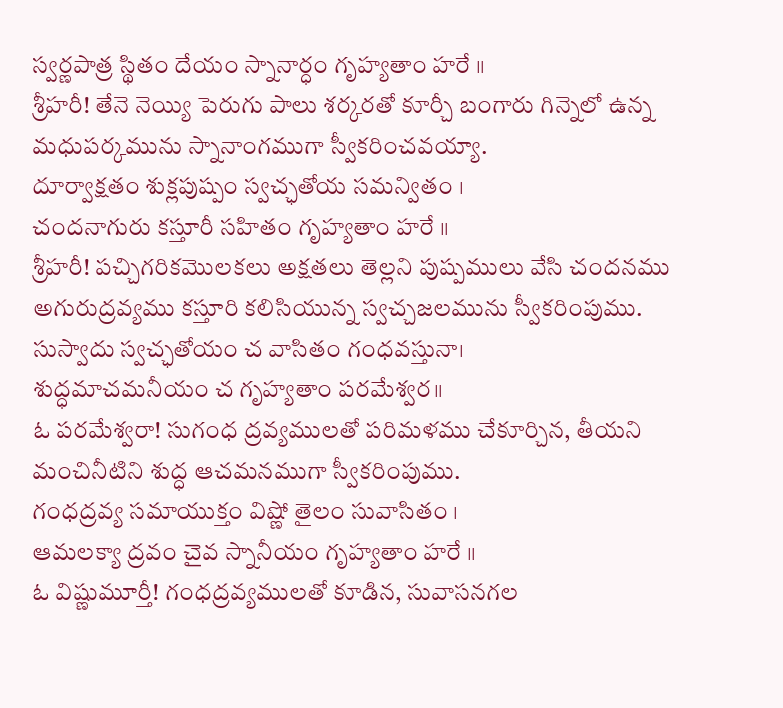స్వర్ణపాత్ర స్థితం దేయం స్నానార్ధం గృహ్యతాం హరే ॥
శ్రీహరీ! తేనె నెయ్యి పెరుగు పాలు శర్కరతో కూర్చీ బంగారు గిన్నెలో ఉన్న మధుపర్కమును స్నానాంగముగా స్వీకరించవయ్యా.
దూర్వాక్షతం శుక్లపుష్పం స్వచ్ఛతోయ సమన్వితం ।
చందనాగురు కస్తూరీ సహితం గృహ్యతాం హరే ॥
శ్రీహరీ! పచ్చిగరికమొలకలు అక్షతలు తెల్లని పుష్పములు వేసి చందనము అగురుద్రవ్యము కస్తూరి కలిసియున్న స్వచ్చజలమును స్వీకరింపుము.
సుస్వాదు స్వచ్ఛతోయం చ వాసితం గంధవస్తునా।
శుద్ధమాచమనీయం చ గృహ్యతాం పరమేశ్వర॥
ఓ పరమేశ్వరా! సుగంధ ద్రవ్యములతో పరిమళము చేకూర్చిన, తీయని మంచినీటిని శుద్ధ ఆచమనముగా స్వీకరింపుము.
గంధద్రవ్య సమాయుక్తం విష్ణో తైలం సువాసితం ।
ఆమలక్యా ద్రవం చైవ స్నానీయం గృహ్యతాం హరే ॥
ఓ విష్ణుమూర్తీ! గంధద్రవ్యములతో కూడిన, సువాసనగల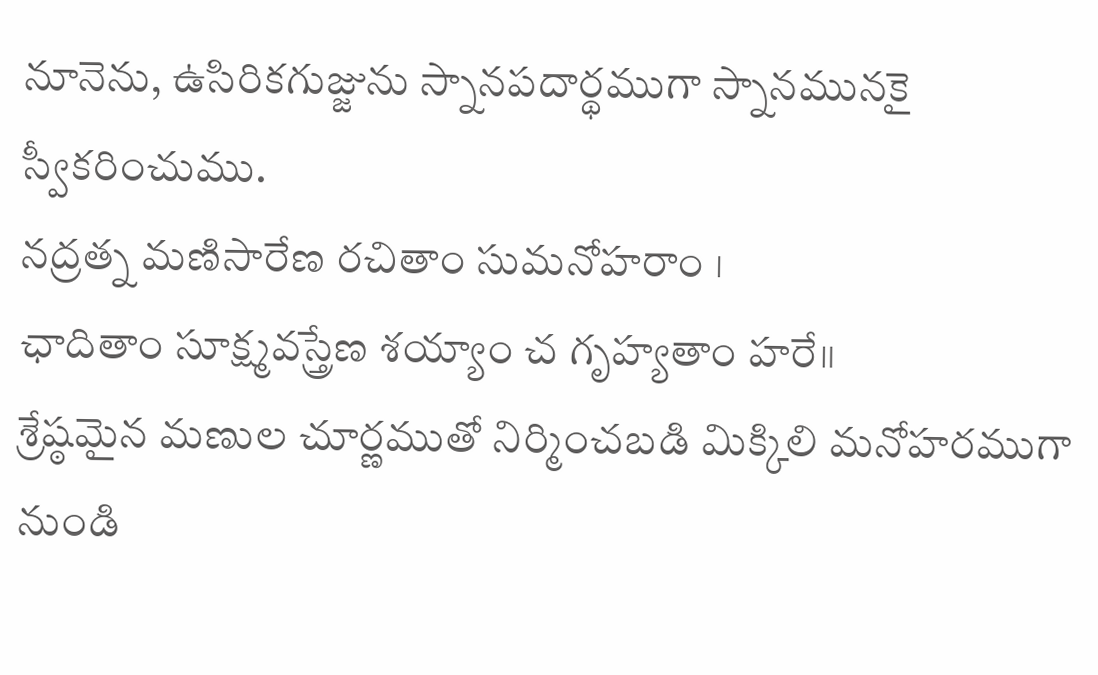నూనెను, ఉసిరికగుజ్జును స్నానపదార్థముగా స్నానమునకై స్వీకరించుము.
నద్రత్న మణిసారేణ రచితాం సుమనోహరాం ।
ఛాదితాం సూక్ష్మవస్త్రేణ శయ్యాం చ గృహ్యతాం హరే॥
శ్రేష్ఠమైన మణుల చూర్ణముతో నిర్మించబడి మిక్కిలి మనోహరముగా నుండి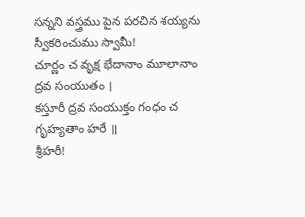సన్నని వస్త్రము పైన పరచిన శయ్యను స్వీకరించుము స్వామీ!
చూర్ణం చ వృక్ష భేదానాం మూలానాం ద్రవ సంయుతం ।
కస్తూరీ ద్రవ సంయుక్తం గంధం చ గృహ్యతాం హరే ॥
శ్రీహరీ!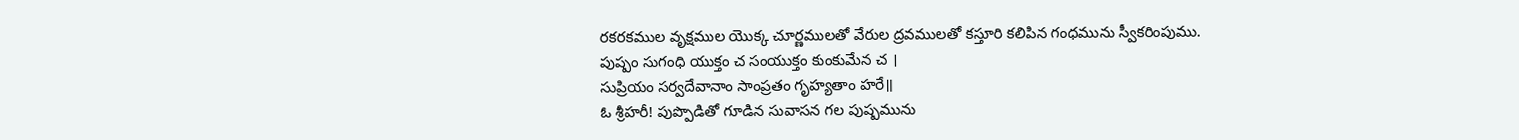రకరకముల వృక్షముల యొక్క చూర్ణములతో వేరుల ద్రవములతో కస్తూరి కలిపిన గంధమును స్వీకరింపుము.
పుష్పం సుగంధి యుక్తం చ సంయుక్తం కుంకుమేన చ ।
సుప్రియం సర్వదేవానాం సాంప్రతం గృహ్యతాం హరే॥
ఓ శ్రీహరీ! పుప్పొడితో గూడిన సువాసన గల పుష్పమును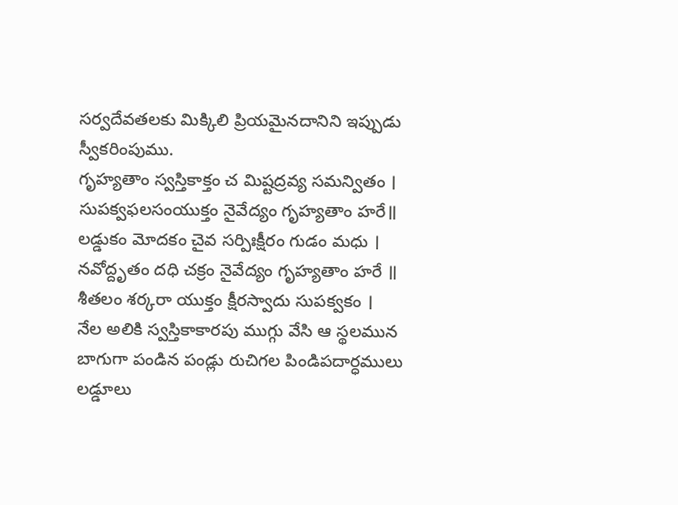సర్వదేవతలకు మిక్కిలి ప్రియమైనదానిని ఇప్పుడు స్వీకరింపుము.
గృహ్యతాం స్వస్తికాక్తం చ మిష్టద్రవ్య సమన్వితం ।
సుపక్వఫలసంయుక్తం నైవేద్యం గృహ్యతాం హరే॥
లడ్డుకం మోదకం చైవ సర్పిఃక్షీరం గుడం మధు ।
నవోద్దృతం దధి చక్రం నైవేద్యం గృహ్యతాం హరే ॥
శీతలం శర్కరా యుక్తం క్షీరస్వాదు సుపక్వకం ।
నేల అలికి స్వస్తికాకారపు ముగ్గు వేసి ఆ స్థలమున బాగుగా పండిన పండ్లు రుచిగల పిండిపదార్ధములు లడ్డూలు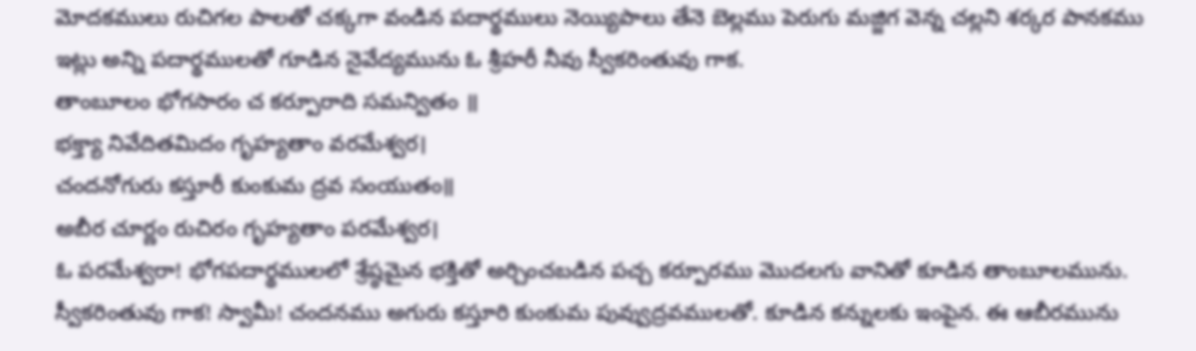మోదకములు రుచిగల పాలతో చక్కగా వండిన పదార్థములు నెయ్యిపాలు తేనె బెల్లము పెరుగు మజ్జిగ వెన్న చల్లని శర్కర పానకము ఇట్లు అన్ని పదార్థములతో గూడిన నైవేద్యమును ఓ శ్రీహరీ నీవు స్వీకరింతువు గాక.
తాంబూలం భోగసారం చ కర్పూరాది సమన్వితం ॥
భక్త్యా నివేదితమిదం గృహ్యతాం వరమేశ్వర।
చందనోగురు కస్తూరీ కుంకుమ ద్రవ సంయుతం॥
అబీర చూర్ణం రుచిరం గృహ్యతాం పరమేశ్వర।
ఓ పరమేశ్వరా! భోగపదార్థములలో శ్రేష్ఠమైన భక్తితో అర్చించబడిన పచ్చ కర్పూరము మొదలగు వానితో కూడిన తాంబూలమును. స్వీకరింతువు గాక! స్వామీ! చందనము అగురు కస్తూరి కుంకుమ పువ్వుద్రవములతో. కూడిన కన్నులకు ఇంపైన. ఈ ఆబీరమును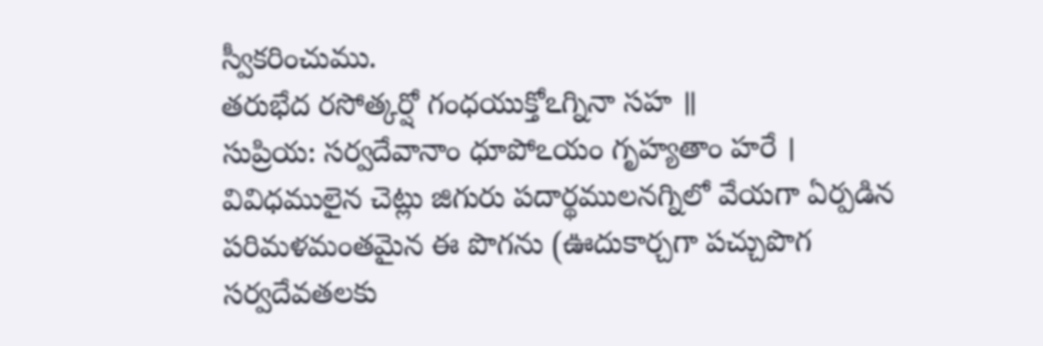స్వీకరించుము.
తరుభేద రసోత్కర్షో గంధయుక్తోఽగ్నినా సహ ॥
సుప్రియ: సర్వదేవానాం ధూపోఽయం గృహ్యతాం హరే ।
వివిధములైన చెట్లు జిగురు పదార్థములనగ్నిలో వేయగా ఏర్పడిన పరిమళమంతమైన ఈ పొగను (ఊదుకార్చగా పచ్చుపొగ సర్వదేవతలకు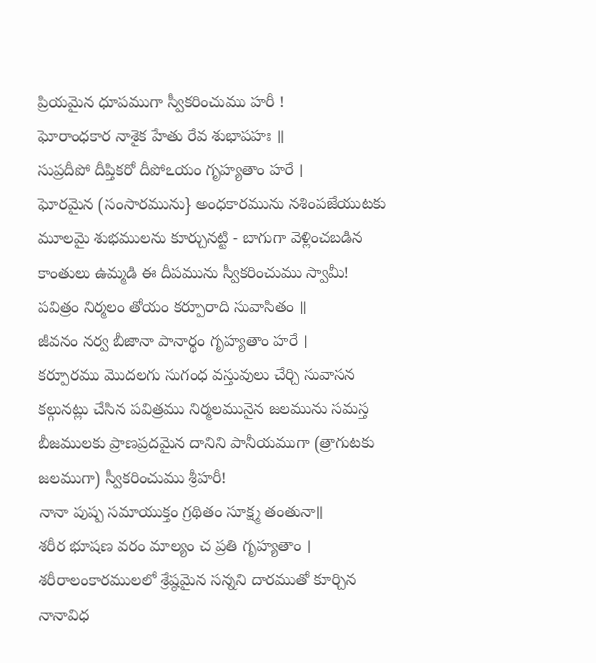ప్రియమైన ధూపముగా స్వీకరించుము హరీ !
ఘోరాంధకార నాశైక హేతు రేవ శుభాపహః ॥
సుప్రదీపో దీప్తికరో దీపోఽయం గృహ్యతాం హరే ।
ఘోరమైన (సంసారమును} అంధకారమును నశింపజేయుటకు మూలమై శుభములను కూర్చునట్టి - బాగుగా వెళ్లించబడిన కాంతులు ఉమ్మడి ఈ దీపమును స్వీకరించుము స్వామీ!
పవిత్రం నిర్మలం తోయం కర్పూరాది సువాసితం ॥
జీవనం నర్వ బీజానా పానార్థం గృహ్యతాం హరే ।
కర్పూరము మొదలగు సుగంధ వస్తువులు చేర్చి సువాసన కల్గునట్లు చేసిన పవిత్రము నిర్మలమునైన జలమును సమస్త బీజములకు ప్రాణప్రదమైన దానిని పానీయముగా (త్రాగుటకు జలముగా) స్వీకరించుము శ్రీహరీ!
నానా పుష్ప సమాయుక్తం గ్రథితం సూక్ష్మ తంతునా॥
శరీర భూషణ వరం మాల్యం చ ప్రతి గృహ్యతాం ।
శరీరాలంకారములలో శ్రేష్ఠమైన సన్నని దారముతో కూర్చిన నానావిధ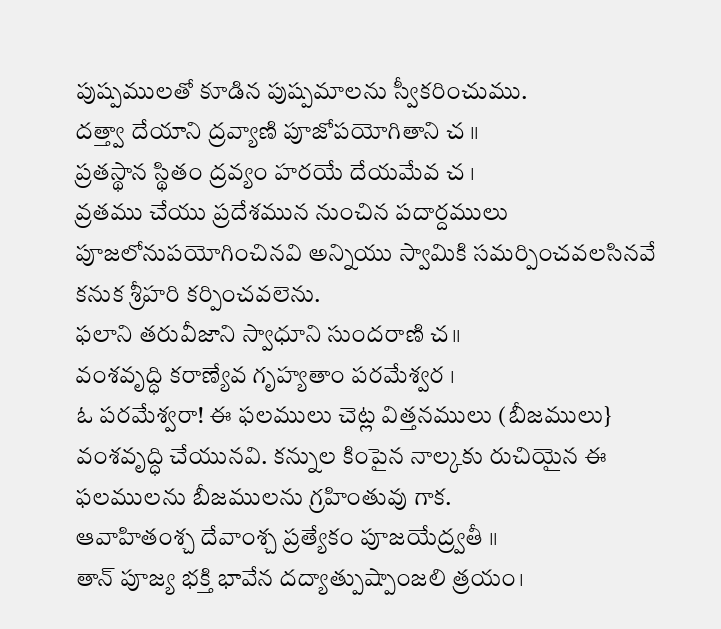పుష్పములతో కూడిన పుష్పమాలను స్వీకరించుము.
దత్త్వా దేయాని ద్రవ్యాణి పూజోపయోగితాని చ ॥
ప్రతస్థాన స్థితం ద్రవ్యం హరయే దేయమేవ చ ।
వ్రతము చేయు ప్రదేశమున నుంచిన పదార్దములు పూజలోనుపయోగించినవి అన్నియు స్వామికి సమర్పించవలసినవే కనుక శ్రీహరి కర్పించవలెను.
ఫలాని తరువీజాని స్వాధూని సుందరాణి చ॥
వంశవృద్ధి కరాణ్యేవ గృహ్యతాం పరమేశ్వర ।
ఓ పరమేశ్వరా! ఈ ఫలములు చెట్ల విత్తనములు (బీజములు} వంశవృద్ధి చేయునవి. కన్నుల కింపైన నాల్కకు రుచియైన ఈ ఫలములను బీజములను గ్రహింతువు గాక.
ఆవాహితంశ్చ దేవాంశ్చ ప్రత్యేకం పూజయేద్ర్వతీ ॥
తాన్ పూజ్య భక్తి భావేన దద్యాత్పుష్పాంజలి త్రయం।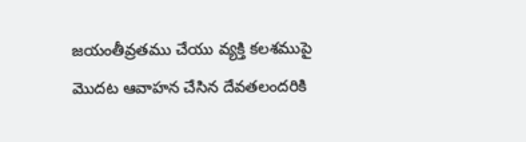జయంతీవ్రతము చేయు వ్యక్తి కలశముపై మొదట ఆవాహన చేసిన దేవతలందరికి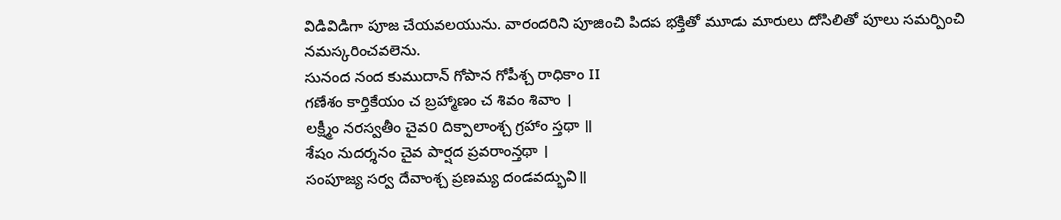విడివిడిగా పూజ చేయవలయును. వారందరిని పూజించి పిదప భక్తితో మూడు మారులు దోసిలితో పూలు సమర్పించి నమస్కరించవలెను.
సునంద నంద కుముదాన్ గోపాన గోపీశ్చ రాధికాం II
గణేశం కార్తికేయం చ బ్రహ్మాణం చ శివం శివాం ।
లక్ష్మీం నరస్వతీం చైవ0 దిక్పాలాంశ్చ గ్రహాం స్తథా ॥
శేషం నుదర్శనం చైవ పార్షద ప్రవరాంన్తథా ।
సంపూజ్య సర్వ దేవాంశ్చ ప్రణమ్య దండవద్భువి॥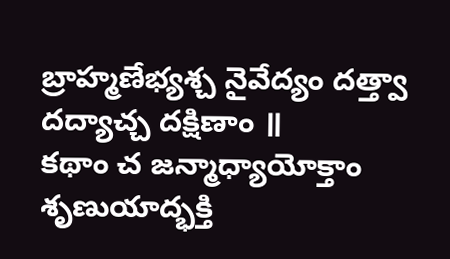బ్రాహ్మణేభ్యశ్చ నైవేద్యం దత్త్వా దద్యాచ్చ దక్షిణాం ॥
కథాం చ జన్మాధ్యాయోక్తాం శృణుయాద్భక్తి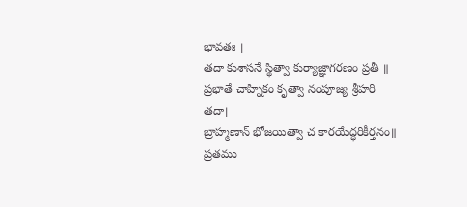భావతః ।
తదా కుశాసనే స్థిత్వా కుర్యాజ్ఞాగరణం ప్రతీ ॥
ప్రభాతే చాహ్నికం కృత్వా నంపూజ్య శ్రీహరి తదా।
బ్రాహ్మణాన్ భోజయిత్వా చ కారయేద్ధరికీర్తనం॥
ప్రతము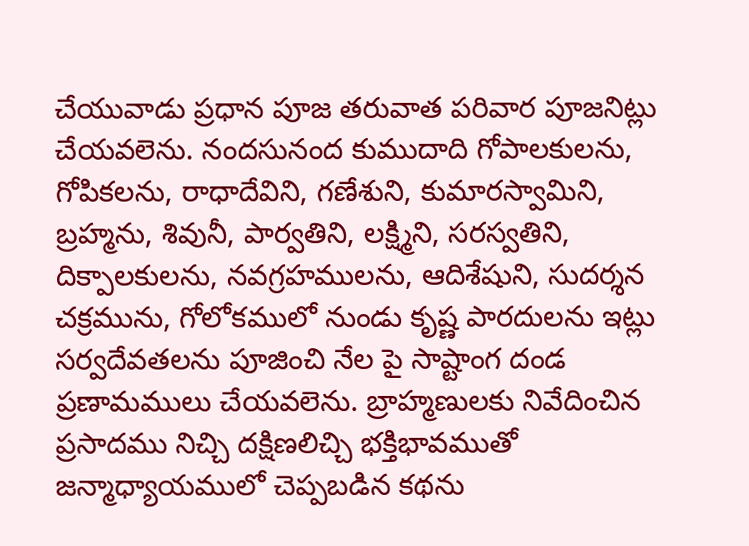చేయువాడు ప్రధాన పూజ తరువాత పరివార పూజనిట్లు చేయవలెను. నందసునంద కుముదాది గోపాలకులను, గోపికలను, రాధాదేవిని, గణేశుని, కుమారస్వామిని, బ్రహ్మను, శివునీ, పార్వతిని, లక్ష్మిని, సరస్వతిని, దిక్పాలకులను, నవగ్రహములను, ఆదిశేషుని, సుదర్శన చక్రమును, గోలోకములో నుండు కృష్ణ పారదులను ఇట్లు సర్వదేవతలను పూజించి నేల పై సాష్టాంగ దండ ప్రణామములు చేయవలెను. బ్రాహ్మణులకు నివేదించిన ప్రసాదము నిచ్చి దక్షిణలిచ్చి భక్తిభావముతో జన్మాధ్యాయములో చెప్పబడిన కథను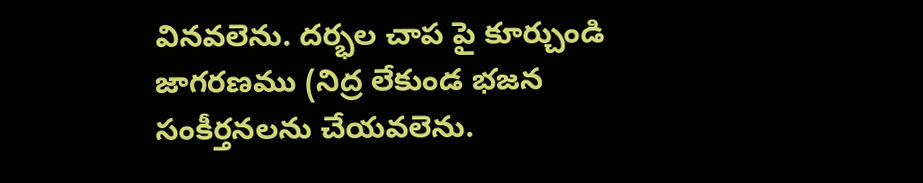వినవలెను. దర్భల చాప పై కూర్చుండి జాగరణము (నిద్ర లేకుండ భజన సంకీర్తనలను చేయవలెను.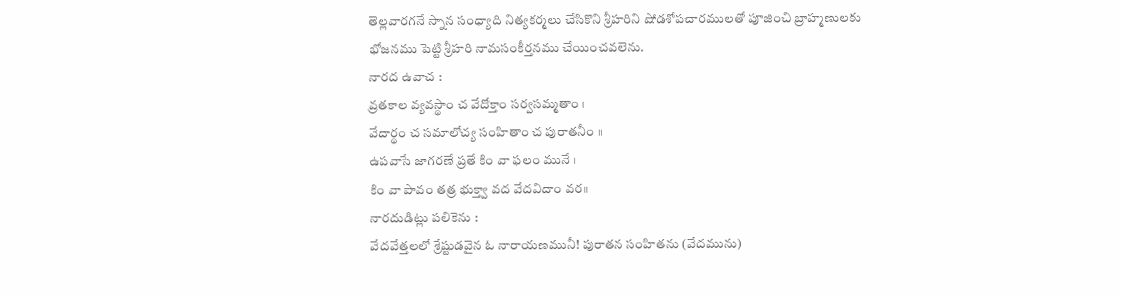తెల్లవారగనే స్నాన సంధ్యాది నిత్యకర్మలు చేసికొని శ్రీహరిని షోడశోపచారములతో పూజించి బ్రాహ్మణులకు భోజనము పెట్టి శ్రీహరి నామసంకీర్తనము చేయించవలెను.
నారద ఉవాచ :
వ్రతకాల వ్యవస్థాం చ వేదోక్తాం సర్వసమ్మతాం ।
వేదార్థం చ సమాలోచ్య సంహితాం చ పురాతనీం ॥
ఉపవాసే జాగరణే ప్రతే కిం వా ఫలం మునే ।
కిం వా పావం తత్ర భుక్త్వా వద వేదవిదాం వర॥
నారదుడిట్లు పలికెను :
వేదవేత్తలలో శ్రేష్టుడవైన ఓ నారాయణమునీ! పురాతన సంహితను (వేదమును)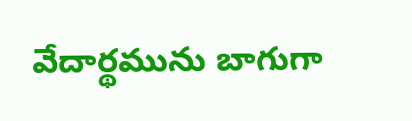వేదార్థమును బాగుగా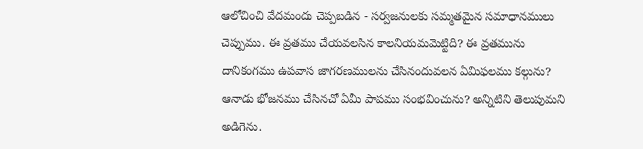ఆలోచించి వేదమందు చెప్పబడిన - సర్వజనులకు సమ్మతమైన సమాధానములు చెప్పుము. ఈ వ్రతము చేయవలసిన కాలనియమమెట్టిది? ఈ వ్రతమును దానికంగము ఉపవాస జాగరణములను చేసినందువలన ఏమిఫలము కల్గును? ఆనాడు భోజనము చేసినచో ఏమీ పాపము సంభవించును? అన్నిటిని తెలుపుమని అడిగెను.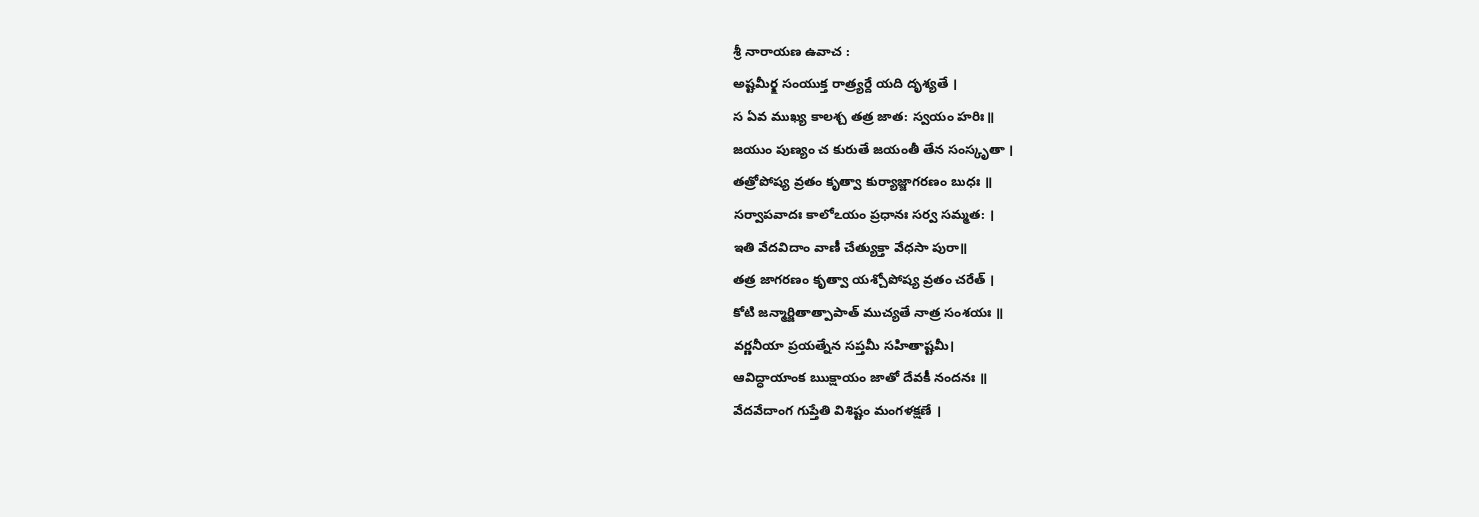శ్రీ నారాయణ ఉవాచ :
అష్టమీర్క్ష సంయుక్త రాత్ర్యర్దే యది దృశ్యతే ।
స ఏవ ముఖ్య కాలశ్చ తత్ర జాత: స్వయం హరిః॥
జయుం పుణ్యం చ కురుతే జయంతీ తేన సంస్కృతా ।
తత్రోపోష్య వ్రతం కృత్వా కుర్యాజ్జాగరణం బుధః ॥
సర్వాపవాదః కాలోఽయం ప్రధానః సర్వ సమ్మత: ।
ఇతి వేదవిదాం వాణీ చేత్యుక్తా వేధసా పురా॥
తత్ర జాగరణం కృత్వా యశ్చోపోష్య వ్రతం చరేత్ ।
కోటి జన్మార్జితాత్పాపాత్ ముచ్యతే నాత్ర సంశయః ॥
వర్ణనీయా ప్రయత్నేన సప్తమీ సహితాష్టమీ।
ఆవిద్ధాయాంక ఋక్షాయం జాతో దేవకీ నందనః ॥
వేదవేదాంగ గుప్తేతి విశిష్టం మంగళక్షణే ।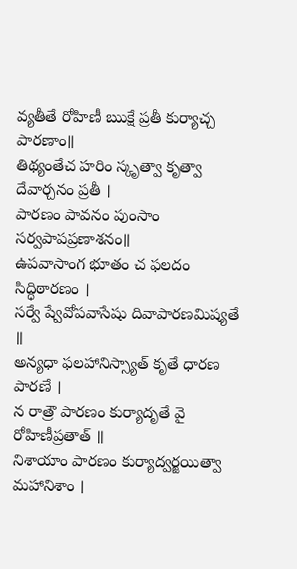వ్యతీతే రోహిణీ ఋక్షే ప్రతీ కుర్యాచ్చ పారణాం॥
తిథ్యంతేచ హరిం స్కృత్వా కృత్వా దేవార్చనం ప్రతీ ।
పారణం పావనం పుంసాం సర్వపాపప్రణాశనం॥
ఉపవాసాంగ భూతం చ ఫలదం సిద్ధిఠారణం ।
సర్వే ష్వేవోపవాసేషు దివాపారణమిష్యతే ॥
అన్యధా ఫలహానిస్స్యాత్ కృతే ధారణ పారణే ।
న రాత్రౌ పారణం కుర్యాదృతే వై రోహిణీప్రతాత్ ॥
నిశాయాం పారణం కుర్యాద్వర్జయిత్వా మహానిశాం ।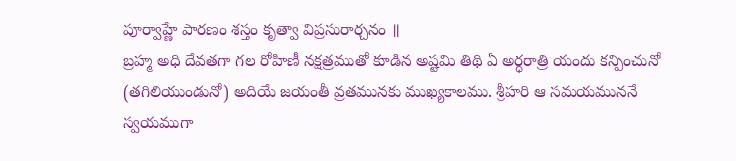పూర్వాహ్ణే పారణం శస్తం కృత్వా విప్రసురార్చనం ॥
బ్రహ్మ అధి దేవతగా గల రోహిణీ నక్షత్రముతో కూడిన అష్టమి తిథి ఏ అర్ధరాత్రి యందు కన్పించునో (తగిలియుండునో) అదియే జయంతీ వ్రతమునకు ముఖ్యకాలము. శ్రీహరి ఆ సమయముననే స్వయముగా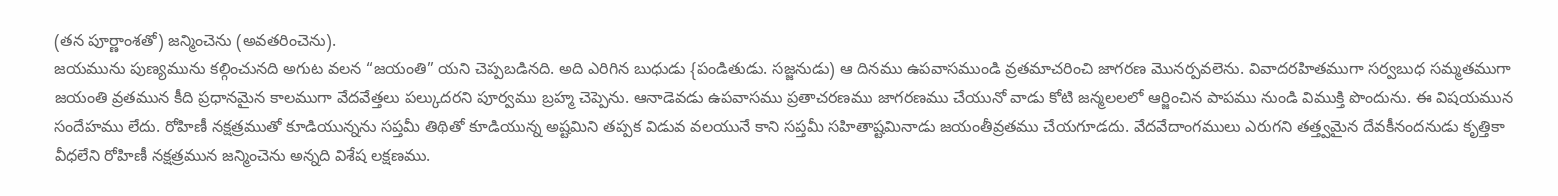(తన పూర్ణాంశతో) జన్మించెను (అవతరించెను).
జయమును పుణ్యమును కల్గించునది అగుట వలన “జయంతి” యని చెప్పబడినది. అది ఎరిగిన బుధుడు {పండితుడు. సజ్జనుడు) ఆ దినము ఉపవాసముండి వ్రతమాచరించి జాగరణ మొనర్పవలెను. వివాదరహితముగా సర్వబుధ సమ్మతముగా జయంతి వ్రతమున కీది ప్రధానమైన కాలముగా వేదవేత్తలు పల్కుదరని పూర్వము బ్రహ్మ చెప్పెను. ఆనాడెవడు ఉపవాసము ప్రతాచరణము జాగరణము చేయునో వాడు కోటి జన్మలలలో ఆర్జించిన పాపము నుండి విముక్తి పొందును. ఈ విషయమున సందేహము లేదు. రోహిణీ నక్షత్రముతో కూడియున్నను సప్తమీ తిథితో కూడియున్న అష్టమిని తప్పక విడువ వలయునే కాని సప్తమీ సహితాష్టమినాడు జయంతీవ్రతము చేయగూడదు. వేదవేదాంగములు ఎరుగని తత్త్వమైన దేవకీనందనుడు కృత్తికా వీధలేని రోహిణీ నక్షత్రమున జన్మించెను అన్నది విశేష లక్షణము.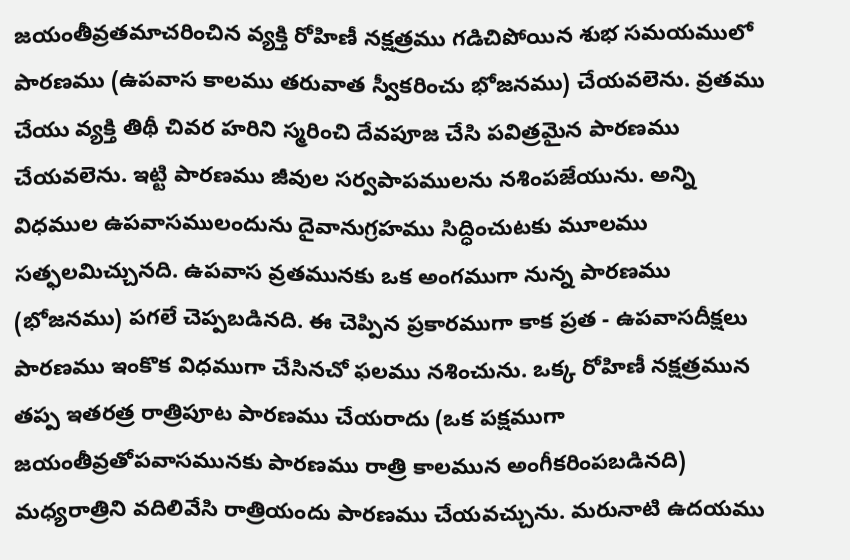జయంతీవ్రతమాచరించిన వ్యక్తి రోహిణీ నక్షత్రము గడిచిపోయిన శుభ సమయములో పారణము (ఉపవాస కాలము తరువాత స్వీకరించు భోజనము) చేయవలెను. వ్రతము చేయు వ్యక్తి తిథీ చివర హరిని స్మరించి దేవపూజ చేసి పవిత్రమైన పారణము చేయవలెను. ఇట్టి పారణము జీవుల సర్వపాపములను నశింపజేయును. అన్ని విధముల ఉపవాసములందును దైవానుగ్రహము సిద్ధించుటకు మూలము సత్ఫలమిచ్చునది. ఉపవాస వ్రతమునకు ఒక అంగముగా నున్న పారణము (భోజనము) పగలే చెప్పబడినది. ఈ చెప్పిన ప్రకారముగా కాక ప్రత - ఉపవాసదీక్షలు పారణము ఇంకొక విధముగా చేసినచో ఫలము నశించును. ఒక్క రోహిణీ నక్షత్రమున తప్ప ఇతరత్ర రాత్రిపూట పారణము చేయరాదు (ఒక పక్షముగా జయంతీవ్రతోపవాసమునకు పారణము రాత్రి కాలమున అంగీకరింపబడినది) మధ్యరాత్రిని వదిలివేసి రాత్రియందు పారణము చేయవచ్చును. మరునాటి ఉదయము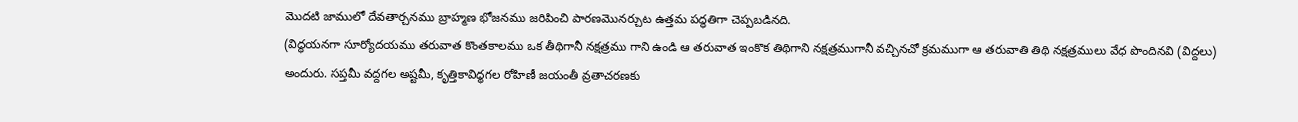మొదటి జాములో దేవతార్చనము బ్రాహ్మణ భోజనము జరిపించి పారణమొనర్చుట ఉత్తమ పద్ధతిగా చెప్పబడినది.
(విద్ధయనగా సూర్యోదయము తరువాత కొంతకాలము ఒక తీథిగానీ నక్షత్రము గాని ఉండి ఆ తరువాత ఇంకొక తిథిగాని నక్షత్రముగానీ వచ్చినచో క్రమముగా ఆ తరువాతి తిథి నక్షత్రములు వేధ పొందినవి (విద్దలు) అందురు. సప్తమీ వద్దగల అష్టమీ, కృత్తికావిధ్ధగల రోహిణీ జయంతీ వ్రతాచరణకు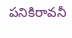పనికిరావనీ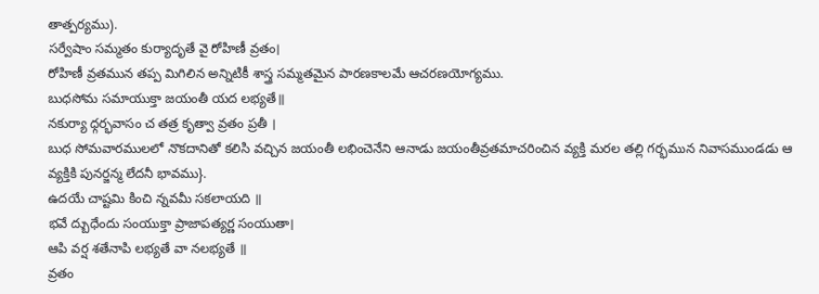తాత్పర్యము).
సర్వేషాం సమ్మతం కుర్యాదృతే వై రోహిణీ వ్రతం।
రోహిణీ వ్రతమున తప్ప మిగిలిన అన్నిటికీ శాస్త్ర సమ్మతమైన పారణకాలమే ఆచరణయోగ్యము.
బుధసోమ సమాయుక్తా జయంతీ యద లభ్యతే॥
నకుర్యా ధ్గర్భవాసం చ తత్ర కృత్వా వ్రతం ప్రతీ ।
బుధ సోమవారములలో నొకదానితో కలిసి వచ్చిన జయంతీ లభించెనేని ఆనాడు జయంతీవ్రతమాచరించిన వ్యక్తి మరల తల్లి గర్భమున నివాసముండడు ఆ వ్యక్తికి పునర్జన్మ లేదనీ భావము}.
ఉదయే చాష్టమి కించి న్నవమీ సకలాయది ॥
భవే ద్బుధేందు సంయుక్తా ప్రాజాపత్యర్ణ సంయుతా।
ఆపి వర్ష శతేనాపి లభ్యతే వా నలభ్యతే ॥
వ్రతం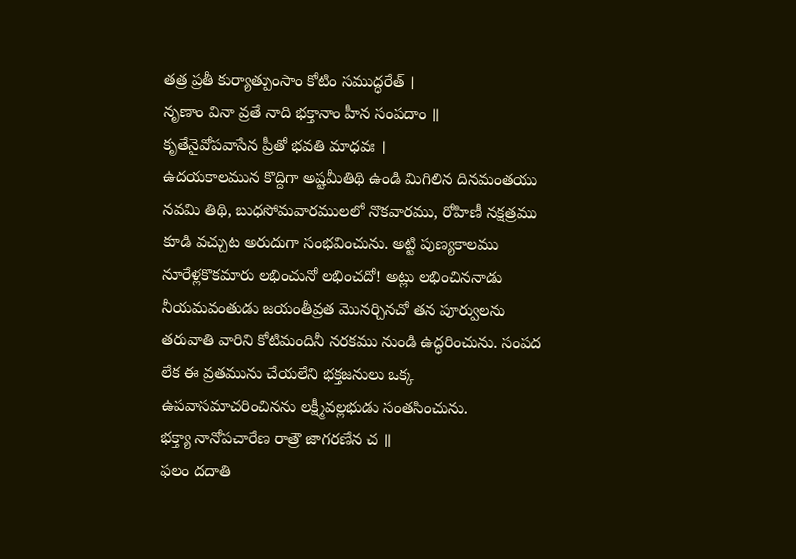తత్ర ప్రతీ కుర్యాత్పుంసాం కోటిం సముద్ధరేత్ ।
నృణాం వినా వ్రతే నాది భక్తానాం హీన సంపదాం ॥
కృతేనైవోపవాసేన ప్రీతో భవతి మాధవః ।
ఉదయకాలమున కొద్దిగా అష్టమీతిథి ఉండి మిగిలిన దినమంతయు నవమి తిథి, బుధసోమవారములలో నొకవారము, రోహిణీ నక్షత్రము కూడి వచ్చుట అరుదుగా సంభవించును. అట్టి పుణ్యకాలము నూరేళ్లకొకమారు లభించునో లభించదో! అట్లు లభించిననాడు నీయమవంతుడు జయంతీవ్రత మొనర్చినచో తన పూర్వులను తరువాతి వారిని కోటిమందినీ నరకము నుండి ఉద్ధరించును. సంపద లేక ఈ వ్రతమును చేయలేని భక్తజనులు ఒక్క ఉపవాసమాచరించినను లక్ష్మీవల్లభుడు సంతసించును.
భక్త్యా నానోపచారేణ రాత్రౌ జాగరణేన చ ॥
ఫలం దదాతి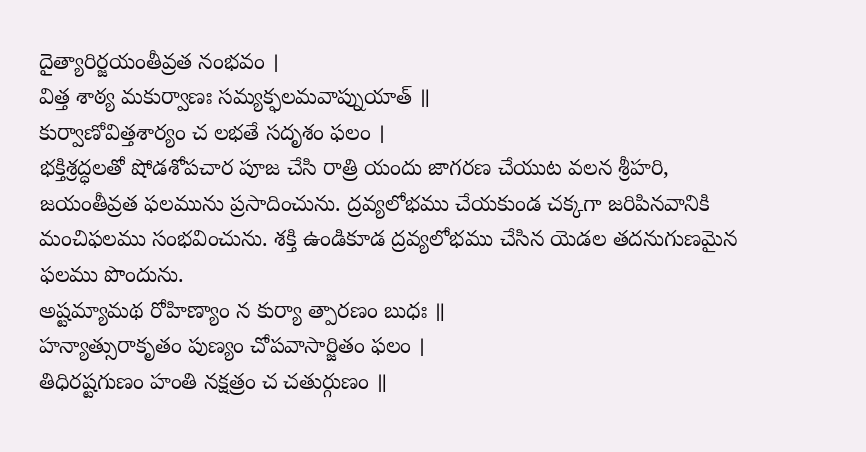దైత్యారిర్జయంతీవ్రత నంభవం ।
విత్త శాఠ్య మకుర్వాణః సమ్యక్ఫలమవాప్నుయాత్ ॥
కుర్వాణోవిత్తశార్యం చ లభతే సదృశం ఫలం ।
భక్తిశ్రద్ధలతో షోడశోపచార పూజ చేసి రాత్రి యందు జాగరణ చేయుట వలన శ్రీహరి, జయంతీవ్రత ఫలమును ప్రసాదించును. ద్రవ్యలోభము చేయకుండ చక్కగా జరిపినవానికి మంచిఫలము సంభవించును. శక్తి ఉండికూడ ద్రవ్యలోభము చేసిన యెడల తదనుగుణమైన ఫలము పొందును.
అష్టమ్యామథ రోహిణ్యాం న కుర్యా త్పారణం బుధః ॥
హన్యాత్సురాకృతం పుణ్యం చోపవాసార్జితం ఫలం ।
తిధిరష్టగుణం హంతి నక్షత్రం చ చతుర్గుణం ॥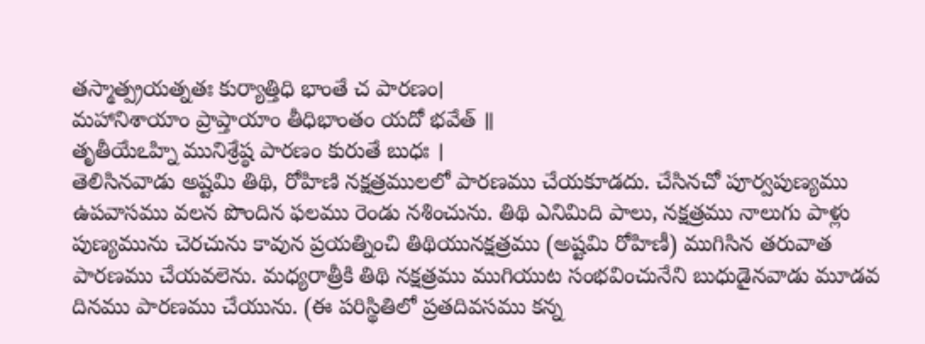తస్మాత్ప్రయత్నతః కుర్యాత్తిధి భాంతే చ పారణం।
మహానిశాయాం ప్రాప్తాయాం తీధిభాంతం యదో భవేత్ ॥
తృతీయేఽహ్ని మునిశ్రేష్ఠ పారణం కురుతే బుధః ।
తెలిసినవాడు అష్టమి తిథి, రోహిణి నక్షత్రములలో పారణము చేయకూడదు. చేసినచో పూర్వపుణ్యము ఉపవాసము వలన పొందిన ఫలము రెండు నశించును. తిథి ఎనిమిది పాలు, నక్షత్రము నాలుగు పాళ్లు పుణ్యమును చెరచును కావున ప్రయత్నించి తిథియునక్షత్రము (అష్టమి రోహిణీ) ముగిసిన తరువాత పారణము చేయవలెను. మధ్యరాత్రీకి తిథి నక్షత్రము ముగియుట సంభవించునేని బుధుడైనవాడు మూడవ దినము పారణము చేయును. (ఈ పరిస్థితిలో ప్రతదివసము కన్న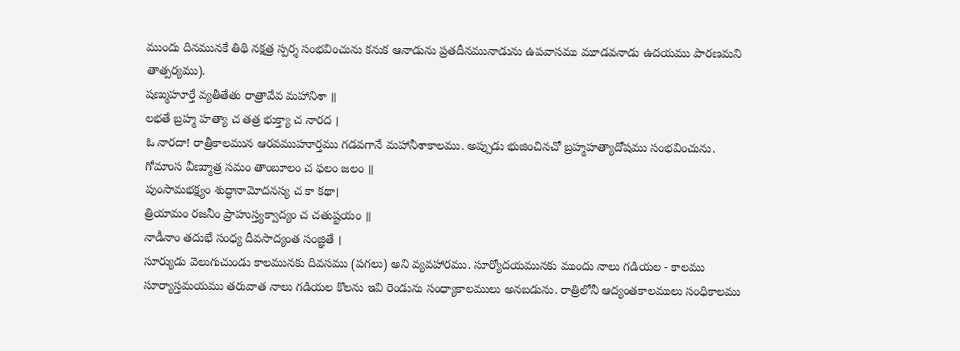ముందు దినమునకే తిథి నక్షత్ర స్పర్శ సంభవించును కనుక ఆనాడును ప్రతదీనమునాడును ఉపవాసము మూడవనాడు ఉదయము పారణమని తాత్పర్యము).
షణ్ముహూర్తే వ్యతీతేతు రాత్రావేవ మహానిశా ॥
లభతే బ్రహ్మ హత్యా చ తత్ర భుక్త్యా చ నారద ।
ఓ నారదా! రాత్రీకాలమున ఆరవముహూర్తము గడవగానే మహానీశాకాలము. అప్పుడు భుజించినచో బ్రహ్మహత్యాదోషము సంభవించును.
గోమాంస వీణ్మూత్ర సమం తాంబూలం చ ఫలం జలం ॥
పుంసామభక్ష్యం శుద్ధానామోదనస్య చ కా కథా।
త్రియామం రజనీం ప్రాహుస్త్యక్వాద్యం చ చతుష్టయం ॥
నాడీనాం తదుభే సంధ్య దీవసాద్యంత సంజ్ఞితే ।
సూర్యుడు వెలుగుచుండు కాలమునకు దివసము (పగలు) అని వ్యవహారము. సూర్యోదయమునకు ముందు నాలు గడియల - కాలము సూర్యాస్తమయము తరువాత నాలు గడియల కొలను ఇవి రెండును సంధ్యాకాలములు అనబడును. రాత్రిలోనీ ఆద్యంతకాలములు సంధికాలము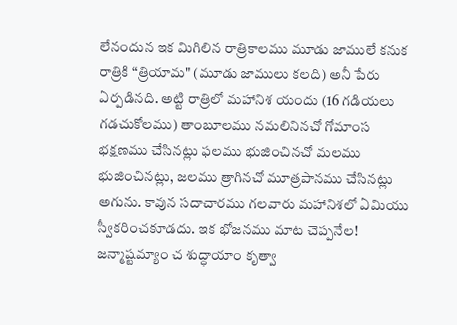లేనందున ఇక మిగిలిన రాత్రికాలము మూడు జాములే కనుక రాత్రికి “త్రియామ" (మూడు జాములు కలది) అనీ పేరు ఏర్పడినది. అట్టి రాత్రిలో మహానిశ యందు (16 గడియలు గడచుకోలము) తాంబూలము నమలినినచో గోమాంస భక్షణము చేసినట్లు ఫలము భుజించినచో మలము భుజించినట్లు, జలము త్రాగినచో మూత్రపానము చేసినట్లు అగును. కావున సదాచారము గలవారు మహానిశలో ఏమియు స్వీకరించకూడదు. ఇక భోజనము మాట చెప్పనేల!
జన్మాష్టమ్యాం చ శుద్ధాయాం కృత్వా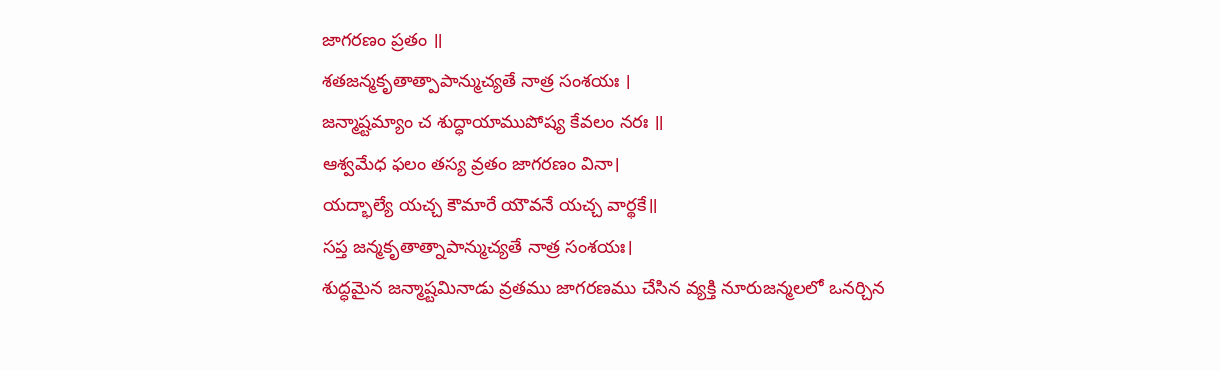జాగరణం ప్రతం ॥
శతజన్మకృతాత్పాపాన్ముచ్యతే నాత్ర సంశయః ।
జన్మాష్టమ్యాం చ శుద్ధాయాముపోష్య కేవలం నరః ॥
ఆశ్వమేధ ఫలం తస్య వ్రతం జాగరణం వినా।
యద్భాల్యే యచ్చ కౌమారే యౌవనే యచ్చ వార్థకే॥
సప్త జన్మకృతాత్నాపాన్ముచ్యతే నాత్ర సంశయః।
శుద్ధమైన జన్మాష్టమినాడు వ్రతము జాగరణము చేసిన వ్యక్తి నూరుజన్మలలో ఒనర్చిన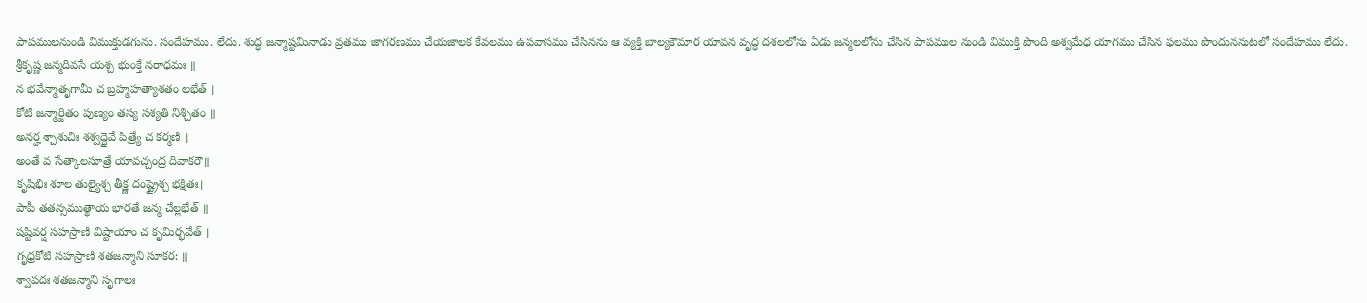పాపములనుండి విముక్తుడగును. సందేహము. లేదు. శుద్ధ జన్మాష్టమినాడు వ్రతము జాగరణము చేయజాలక కేవలము ఉపవాసము చేసినను ఆ వ్యక్తి బాల్యకౌమార యావన వృద్ధ దశలలోను ఏడు జన్మలలోను చేసిన పాపముల నుండి విముక్తి పొంది అశ్వమేధ యాగము చేసిన ఫలము పొందుననుటలో సందేహము లేదు.
శ్రీకృష్ణ జన్మదివసే యశ్చ భుంక్తే నరాధమః ॥
న భవేన్మాతృగామీ చ బ్రహ్మహత్యాశతం లభేత్ ।
కోటి జన్మార్జితం పుణ్యం తస్య సశ్యతి నిశ్చితం ॥
అనర్హ శ్చాశుచిః శశ్వద్ధైవే పిత్ర్యే చ కర్మణి ।
అంతే వ సేత్కాలసూత్రే యావచ్చంద్ర దివాకరౌ॥
కృషిభిః శూల తుల్యైశ్చ తీక్ష్ణ దంష్ట్రైశ్చ భక్షితః।
పాపీ తతన్సముత్థాయ భారతే జన్మ చేల్లభేత్ ॥
షష్టివర్ష సహస్రాణి విష్టాయాం చ కృమిర్భవేత్ ।
గృధ్రకోటి సహస్రాణి శతజన్మాని సూకర: ॥
శ్వాపదః శతజన్మాని సృగాలః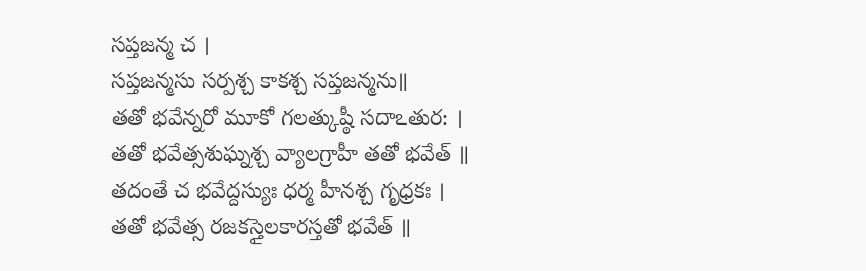సప్తజన్మ చ ।
సప్తజన్మసు సర్పశ్చ కాకశ్చ సప్తజన్మను॥
తతో భవేన్నరో మూకో గలత్కుష్ఠీ సదాఽతుర: ।
తతో భవేత్సశుఘ్నశ్చ వ్యాలగ్రాహీ తతో భవేత్ ॥
తదంతే చ భవేద్దస్యుః ధర్మ హీనశ్చ గృధ్రకః ।
తతో భవేత్స రజకస్తైలకారస్తతో భవేత్ ॥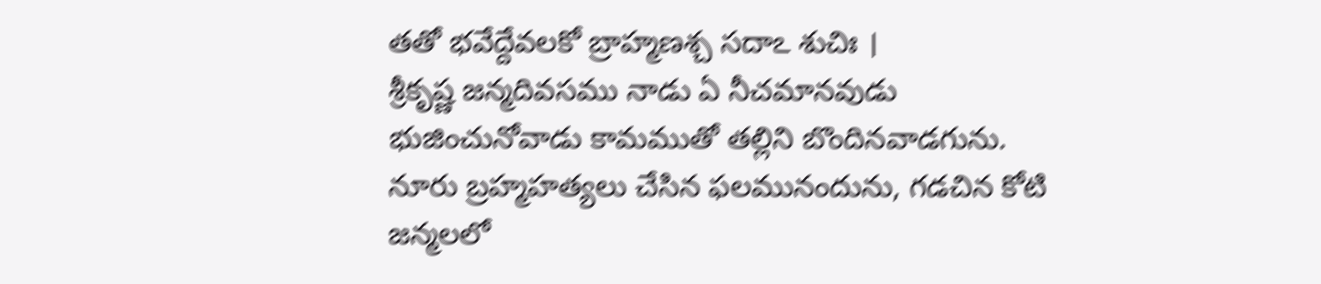తతో భవేద్దేవలకో బ్రాహ్మణశ్చ సదాఽ శుచిః ।
శ్రీకృష్ణ జన్మదివసము నాడు ఏ నీచమానవుడు భుజించునోవాడు కామముతో తల్లిని బొందినవాడగును. నూరు బ్రహ్మహత్యలు చేసిన ఫలమునందును, గడచిన కోటి జన్మలలో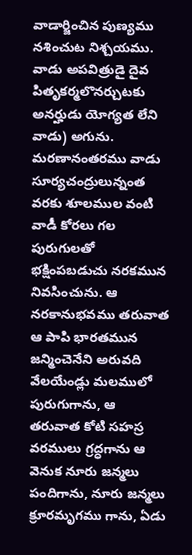వాడార్జించిన పుణ్యము నశించుట నిశ్చయము. వాడు అపవిత్రుడై దైవ పితృకర్మలొనర్చుటకు అనర్హుడు యోగ్యత లేని వాడు) అగును. మరణానంతరము వాడు సూర్యచంద్రులున్నంత వరకు శూలముల వంటి వాడీ కోరలు గల పురుగులతో భక్షింపబడుచు నరకమున నివసించును. ఆ నరకానుభవము తరువాత ఆ పాపి భారతమున జన్మించెనేని అరువది వేలయేండ్లు మలములో పురుగుగాను, ఆ తరువాత కోటి సహస్ర వరములు గ్రద్ధగాను ఆ వెనుక నూరు జన్మలు పందిగాను, నూరు జన్మలు క్రూరమృగము గాను, ఏడు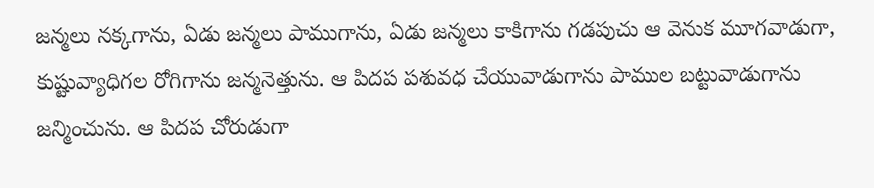జన్మలు నక్కగాను, ఏడు జన్మలు పాముగాను, ఏడు జన్మలు కాకిగాను గడపుచు ఆ వెనుక మూగవాడుగా, కుష్టువ్యాధిగల రోగిగాను జన్మనెత్తును. ఆ పిదప పశువధ చేయువాడుగాను పాముల బట్టువాడుగాను జన్మించును. ఆ పిదప చోరుడుగా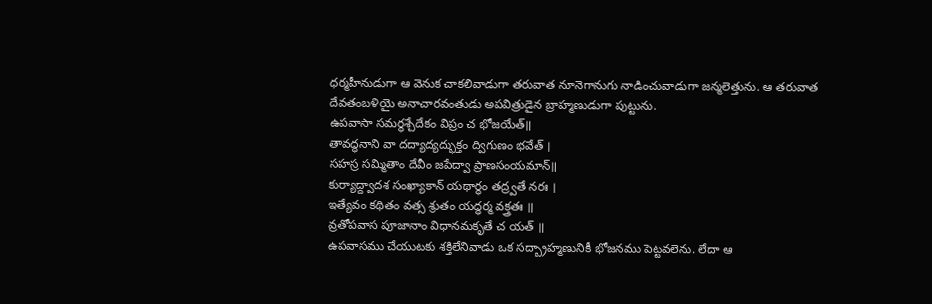ధర్మహీనుడుగా ఆ వెనుక చాకలివాడుగా తరువాత నూనెగానుగు నాడించువాడుగా జన్మలెత్తును. ఆ తరువాత దేవతంబళియై అనాచారవంతుడు అపవిత్రుడైన బ్రాహ్మణుడుగా పుట్టును.
ఉపవాసా సమర్థశ్చేదేకం విప్రం చ భోజయేత్॥
తావద్ధనాని వా దద్యాద్యద్భుక్తం ద్విగుణం భవేత్ ।
సహస్ర సమ్మితాం దేవీం జపేద్వా ప్రాణసంయమాన్॥
కుర్యాద్ద్వాదశ సంఖ్యాకాన్ యథార్థం తద్ర్వతే నరః ।
ఇత్యేవం కథితం వత్స శ్రుతం యద్ధర్మ వక్త్రతః ॥
వ్రతోపవాస పూజానాం విధానమకృతే చ యత్ ॥
ఉపవాసము చేయుటకు శక్తిలేనివాడు ఒక సద్బ్రాహ్మణునికీ భోజనము పెట్టవలెను. లేదా ఆ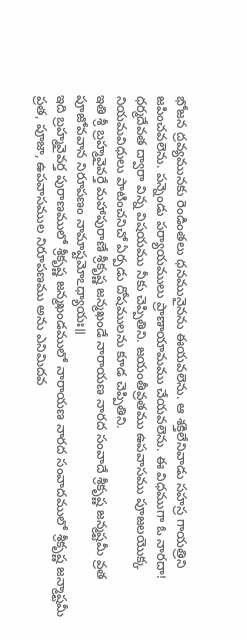భోజన ద్రవ్యమునకు రెండింతలు ధనమునైనను ఈయవలెను. ఆ శక్తిలేనివాడు సహస్ర గాయత్రిని జపించవలెను. పన్నెండు పర్యాయములు ప్రాణాయామము చేయవలెను. ఈ విధముగా ఓ నారదా! ధర్మదేవత ద్వారా విన్న విషయము నీకు చెప్పితిని. జయంతీవ్రతము ఉపవాసము పూజలయొక్క నియమవిధులు పాటించనిచో ఏర్పడు దోషములను కూడ చెప్పితిని.
ఇతి శ్రీ బ్రహ్మవైవర్తే మహాపురాణే శ్రీకృష్ణ జన్మఖండే నారాయణ నారద సంవాదే శ్రీకృష్ణ జన్మష్టమీ వ్రత పూజోవవాన నిరూపణం నామాష్టమోఽధ్యాయః॥
ఇది బ్రహ్మవైవర్త పురాణములో శ్రీకృష్ణ జన్మఖండములో నారాయణ నారద సంవాదములో శ్రీకృష్ణ జన్మాష్టమీ ప్రత, పూజా, ఉపవాసముల నిరూపణము అను ఎనిమిదవ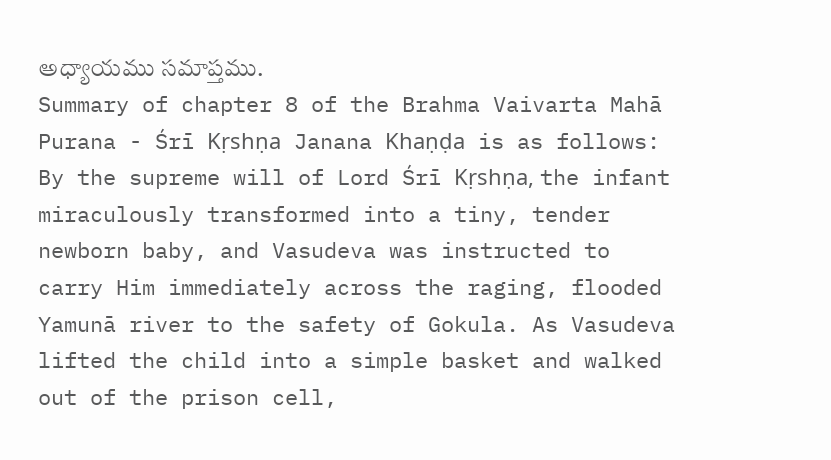అధ్యాయము సమాప్తము.
Summary of chapter 8 of the Brahma Vaivarta Mahā Purana - Śrī Kṛshṇa Janana Khaṇḍa is as follows:
By the supreme will of Lord Śrī Kṛshṇa, the infant miraculously transformed into a tiny, tender newborn baby, and Vasudeva was instructed to carry Him immediately across the raging, flooded Yamunā river to the safety of Gokula. As Vasudeva lifted the child into a simple basket and walked out of the prison cell,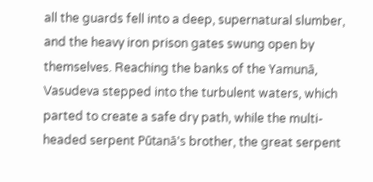all the guards fell into a deep, supernatural slumber, and the heavy iron prison gates swung open by themselves. Reaching the banks of the Yamunā, Vasudeva stepped into the turbulent waters, which parted to create a safe dry path, while the multi-headed serpent Pūtanā's brother, the great serpent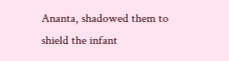Ananta, shadowed them to shield the infant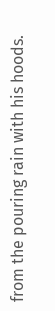from the pouring rain with his hoods.